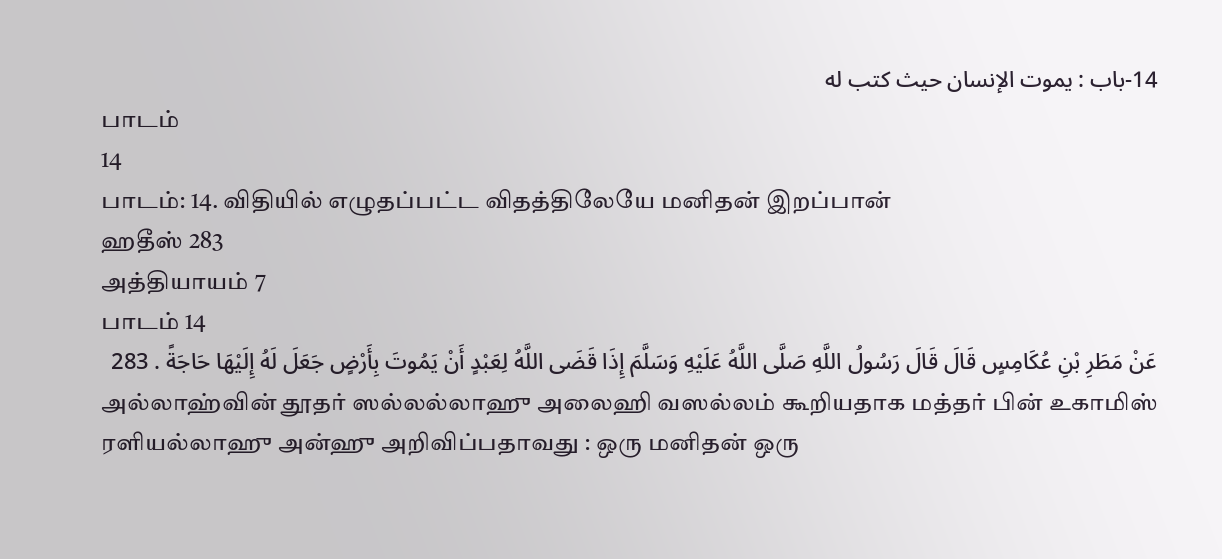14-باب : يموت الإنسان حيث كتب له
பாடம்
14
பாடம்: 14. விதியில் எழுதப்பட்ட விதத்திலேயே மனிதன் இறப்பான்
ஹதீஸ் 283
அத்தியாயம் 7
பாடம் 14
عَنْ مَطَرِ بْنِ عُكَامِسٍ قَالَ قَالَ رَسُولُ اللَّهِ صَلَّى اللَّهُ عَلَيْهِ وَسَلَّمَ إِذَا قَضَى اللَّهُ لِعَبْدٍ أَنْ يَمُوتَ بِأَرْضٍ جَعَلَ لَهُ إِلَيْهَا حَاجَةً . 283
அல்லாஹ்வின் தூதர் ஸல்லல்லாஹு அலைஹி வஸல்லம் கூறியதாக மத்தர் பின் உகாமிஸ் ரளியல்லாஹு அன்ஹு அறிவிப்பதாவது : ஒரு மனிதன் ஒரு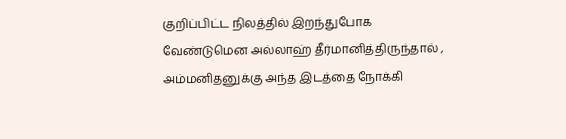குறிப்பிட்ட நிலத்தில் இறந்துபோக வேண்டுமென அல்லாஹ் தீர்மானித்திருந்தால் , அம்மனிதனுக்கு அந்த இடத்தை நோக்கி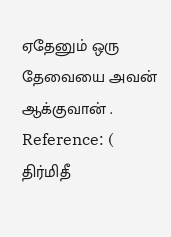ஏதேனும் ஒரு தேவையை அவன் ஆக்குவான் .
Reference: ( திர்மிதீ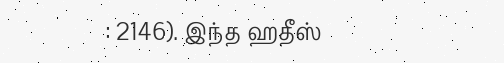: 2146). இந்த ஹதீஸ்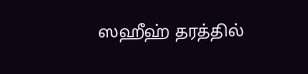ஸஹீஹ் தரத்தில்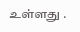உள்ளது .